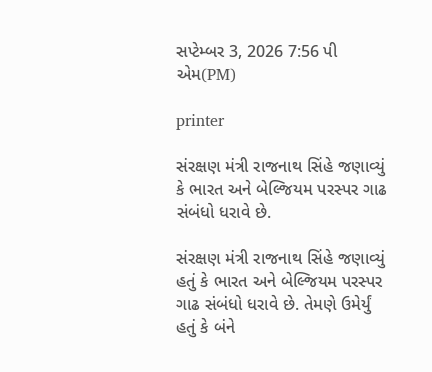સપ્ટેમ્બર 3, 2026 7:56 પી એમ(PM)

printer

સંરક્ષણ મંત્રી રાજનાથ સિંહે જણાવ્યું કે ભારત અને બેલ્જિયમ પરસ્પર ગાઢ સંબંધો ધરાવે છે.

સંરક્ષણ મંત્રી રાજનાથ સિંહે જણાવ્યું હતું કે ભારત અને બેલ્જિયમ પરસ્પર  ગાઢ સંબંધો ધરાવે છે. તેમણે ઉમેર્યું હતું કે બંને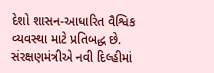દેશો શાસન-આધારિત વૈશ્વિક વ્યવસ્થા માટે પ્રતિબદ્ધ છે. સંરક્ષણમંત્રીએ નવી દિલ્હીમાં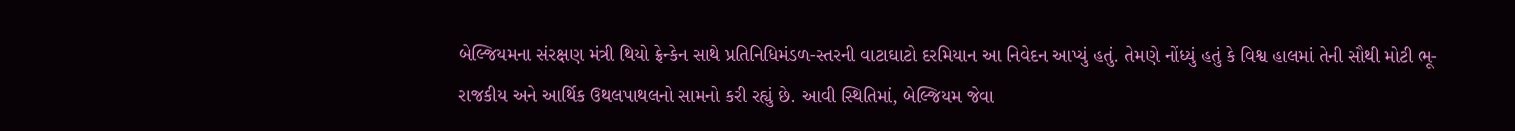બેલ્જિયમના સંરક્ષણ મંત્રી થિયો ફ્રેન્કેન સાથે પ્રતિનિધિમંડળ-સ્તરની વાટાઘાટો દરમિયાન આ નિવેદન આપ્યું હતું. તેમણે નોંધ્યું હતું કે વિશ્વ હાલમાં તેની સૌથી મોટી ભૂ-રાજકીય અને આર્થિક ઉથલપાથલનો સામનો કરી રહ્યું છે. આવી સ્થિતિમાં, બેલ્જિયમ જેવા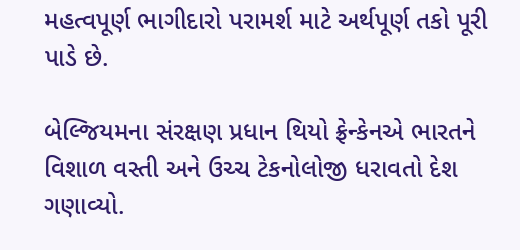મહત્વપૂર્ણ ભાગીદારો પરામર્શ માટે અર્થપૂર્ણ તકો પૂરી પાડે છે.

બેલ્જિયમના સંરક્ષણ પ્રધાન થિયો ફ્રેન્કેનએ ભારતને વિશાળ વસ્તી અને ઉચ્ચ ટેકનોલોજી ધરાવતો દેશ ગણાવ્યો.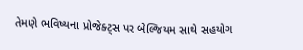તેમણે ભવિષ્યના પ્રોજેક્ટ્સ પર બેલ્જિયમ સાથે સહયોગ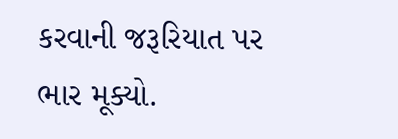કરવાની જરૂરિયાત પર ભાર મૂક્યો.